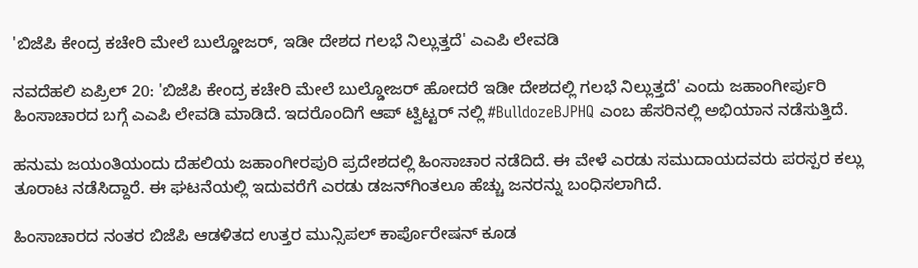'ಬಿಜೆಪಿ ಕೇಂದ್ರ ಕಚೇರಿ ಮೇಲೆ ಬುಲ್ಡೋಜರ್, ಇಡೀ ದೇಶದ ಗಲಭೆ ನಿಲ್ಲುತ್ತದೆ' ಎಎಪಿ ಲೇವಡಿ

ನವದೆಹಲಿ ಏಪ್ರಿಲ್ 20: 'ಬಿಜೆಪಿ ಕೇಂದ್ರ ಕಚೇರಿ ಮೇಲೆ ಬುಲ್ಡೋಜರ್ ಹೋದರೆ ಇಡೀ ದೇಶದಲ್ಲಿ ಗಲಭೆ ನಿಲ್ಲುತ್ತದೆ' ಎಂದು ಜಹಾಂಗೀರ್ಪುರಿ ಹಿಂಸಾಚಾರದ ಬಗ್ಗೆ ಎಎಪಿ ಲೇವಡಿ ಮಾಡಿದೆ. ಇದರೊಂದಿಗೆ ಆಪ್ ಟ್ವಿಟ್ಟರ್ ನಲ್ಲಿ #BulldozeBJPHQ ಎಂಬ ಹೆಸರಿನಲ್ಲಿ ಅಭಿಯಾನ ನಡೆಸುತ್ತಿದೆ.

ಹನುಮ ಜಯಂತಿಯಂದು ದೆಹಲಿಯ ಜಹಾಂಗೀರಪುರಿ ಪ್ರದೇಶದಲ್ಲಿ ಹಿಂಸಾಚಾರ ನಡೆದಿದೆ. ಈ ವೇಳೆ ಎರಡು ಸಮುದಾಯದವರು ಪರಸ್ಪರ ಕಲ್ಲು ತೂರಾಟ ನಡೆಸಿದ್ದಾರೆ. ಈ ಘಟನೆಯಲ್ಲಿ ಇದುವರೆಗೆ ಎರಡು ಡಜನ್‌ಗಿಂತಲೂ ಹೆಚ್ಚು ಜನರನ್ನು ಬಂಧಿಸಲಾಗಿದೆ.

ಹಿಂಸಾಚಾರದ ನಂತರ ಬಿಜೆಪಿ ಆಡಳಿತದ ಉತ್ತರ ಮುನ್ಸಿಪಲ್ ಕಾರ್ಪೊರೇಷನ್ ಕೂಡ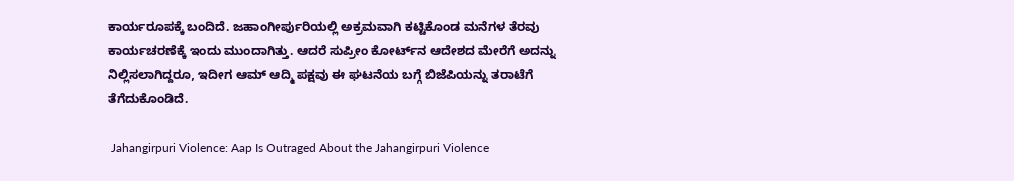ಕಾರ್ಯರೂಪಕ್ಕೆ ಬಂದಿದೆ. ಜಹಾಂಗೀರ್ಪುರಿಯಲ್ಲಿ ಅಕ್ರಮವಾಗಿ ಕಟ್ಟಿಕೊಂಡ ಮನೆಗಳ ತೆರವು ಕಾರ್ಯಚರಣೆಕ್ಕೆ ಇಂದು ಮುಂದಾಗಿತ್ತು. ಆದರೆ ಸುಪ್ರೀಂ ಕೋರ್ಟ್‌ನ ಆದೇಶದ ಮೇರೆಗೆ ಅದನ್ನು ನಿಲ್ಲಿಸಲಾಗಿದ್ದರೂ, ಇದೀಗ ಆಮ್ ಆದ್ಮಿ ಪಕ್ಷವು ಈ ಘಟನೆಯ ಬಗ್ಗೆ ಬಿಜೆಪಿಯನ್ನು ತರಾಟೆಗೆ ತೆಗೆದುಕೊಂಡಿದೆ.

 Jahangirpuri Violence: Aap Is Outraged About the Jahangirpuri Violence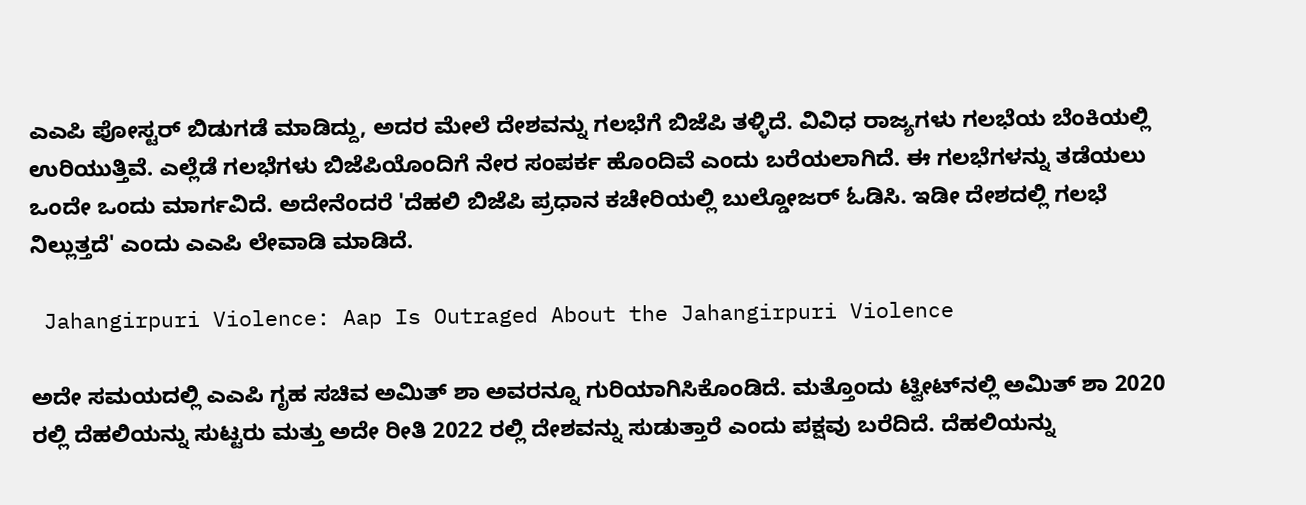ಎಎಪಿ ಪೋಸ್ಟರ್ ಬಿಡುಗಡೆ ಮಾಡಿದ್ದು, ಅದರ ಮೇಲೆ ದೇಶವನ್ನು ಗಲಭೆಗೆ ಬಿಜೆಪಿ ತಳ್ಳಿದೆ. ವಿವಿಧ ರಾಜ್ಯಗಳು ಗಲಭೆಯ ಬೆಂಕಿಯಲ್ಲಿ ಉರಿಯುತ್ತಿವೆ. ಎಲ್ಲೆಡೆ ಗಲಭೆಗಳು ಬಿಜೆಪಿಯೊಂದಿಗೆ ನೇರ ಸಂಪರ್ಕ ಹೊಂದಿವೆ ಎಂದು ಬರೆಯಲಾಗಿದೆ. ಈ ಗಲಭೆಗಳನ್ನು ತಡೆಯಲು ಒಂದೇ ಒಂದು ಮಾರ್ಗವಿದೆ. ಅದೇನೆಂದರೆ 'ದೆಹಲಿ ಬಿಜೆಪಿ ಪ್ರಧಾನ ಕಚೇರಿಯಲ್ಲಿ ಬುಲ್ಡೋಜರ್ ಓಡಿಸಿ. ಇಡೀ ದೇಶದಲ್ಲಿ ಗಲಭೆ ನಿಲ್ಲುತ್ತದೆ' ಎಂದು ಎಎಪಿ ಲೇವಾಡಿ ಮಾಡಿದೆ.

 Jahangirpuri Violence: Aap Is Outraged About the Jahangirpuri Violence

ಅದೇ ಸಮಯದಲ್ಲಿ ಎಎಪಿ ಗೃಹ ಸಚಿವ ಅಮಿತ್ ಶಾ ಅವರನ್ನೂ ಗುರಿಯಾಗಿಸಿಕೊಂಡಿದೆ. ಮತ್ತೊಂದು ಟ್ವೀಟ್‌ನಲ್ಲಿ ಅಮಿತ್ ಶಾ 2020 ರಲ್ಲಿ ದೆಹಲಿಯನ್ನು ಸುಟ್ಟರು ಮತ್ತು ಅದೇ ರೀತಿ 2022 ರಲ್ಲಿ ದೇಶವನ್ನು ಸುಡುತ್ತಾರೆ ಎಂದು ಪಕ್ಷವು ಬರೆದಿದೆ. ದೆಹಲಿಯನ್ನು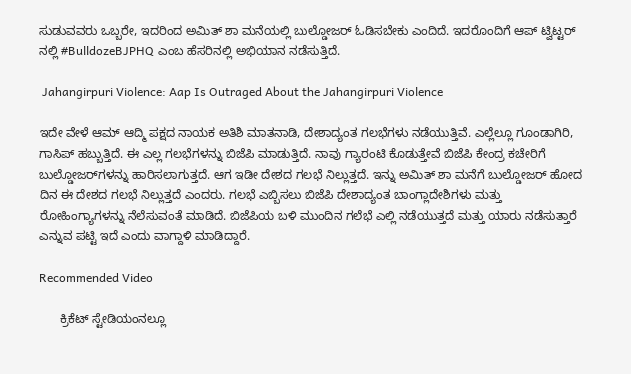ಸುಡುವವರು ಒಬ್ಬರೇ, ಇದರಿಂದ ಅಮಿತ್ ಶಾ ಮನೆಯಲ್ಲಿ ಬುಲ್ಡೋಜರ್ ಓಡಿಸಬೇಕು ಎಂದಿದೆ. ಇದರೊಂದಿಗೆ ಆಪ್ ಟ್ವಿಟ್ಟರ್ ನಲ್ಲಿ #BulldozeBJPHQ ಎಂಬ ಹೆಸರಿನಲ್ಲಿ ಅಭಿಯಾನ ನಡೆಸುತ್ತಿದೆ.

 Jahangirpuri Violence: Aap Is Outraged About the Jahangirpuri Violence

ಇದೇ ವೇಳೆ ಆಮ್ ಆದ್ಮಿ ಪಕ್ಷದ ನಾಯಕ ಅತಿಶಿ ಮಾತನಾಡಿ, ದೇಶಾದ್ಯಂತ ಗಲಭೆಗಳು ನಡೆಯುತ್ತಿವೆ. ಎಲ್ಲೆಲ್ಲೂ ಗೂಂಡಾಗಿರಿ, ಗಾಸಿಪ್ ಹಬ್ಬುತ್ತಿದೆ. ಈ ಎಲ್ಲ ಗಲಭೆಗಳನ್ನು ಬಿಜೆಪಿ ಮಾಡುತ್ತಿದೆ. ನಾವು ಗ್ಯಾರಂಟಿ ಕೊಡುತ್ತೇವೆ ಬಿಜೆಪಿ ಕೇಂದ್ರ ಕಚೇರಿಗೆ ಬುಲ್ಡೋಜರ್‌ಗಳನ್ನು ಹಾರಿಸಲಾಗುತ್ತದೆ. ಆಗ ಇಡೀ ದೇಶದ ಗಲಭೆ ನಿಲ್ಲುತ್ತದೆ. ಇನ್ನು ಅಮಿತ್ ಶಾ ಮನೆಗೆ ಬುಲ್ಡೋಜರ್ ಹೋದ ದಿನ ಈ ದೇಶದ ಗಲಭೆ ನಿಲ್ಲುತ್ತದೆ ಎಂದರು. ಗಲಭೆ ಎಬ್ಬಿಸಲು ಬಿಜೆಪಿ ದೇಶಾದ್ಯಂತ ಬಾಂಗ್ಲಾದೇಶಿಗಳು ಮತ್ತು ರೋಹಿಂಗ್ಯಾಗಳನ್ನು ನೆಲೆಸುವಂತೆ ಮಾಡಿದೆ. ಬಿಜೆಪಿಯ ಬಳಿ ಮುಂದಿನ ಗಲೆಭೆ ಎಲ್ಲಿ ನಡೆಯುತ್ತದೆ ಮತ್ತು ಯಾರು ನಡೆಸುತ್ತಾರೆ ಎನ್ನುವ ಪಟ್ಟಿ ಇದೆ ಎಂದು ವಾಗ್ದಾಳಿ ಮಾಡಿದ್ದಾರೆ.

Recommended Video

      ಕ್ರಿಕೆಟ್ ಸ್ಟೇಡಿಯಂನಲ್ಲೂ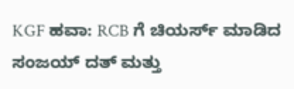KGF ಹವಾ: RCB ಗೆ ಚಿಯರ್ಸ್ ಮಾಡಿದ ಸಂಜಯ್ ದತ್ ಮತ್ತು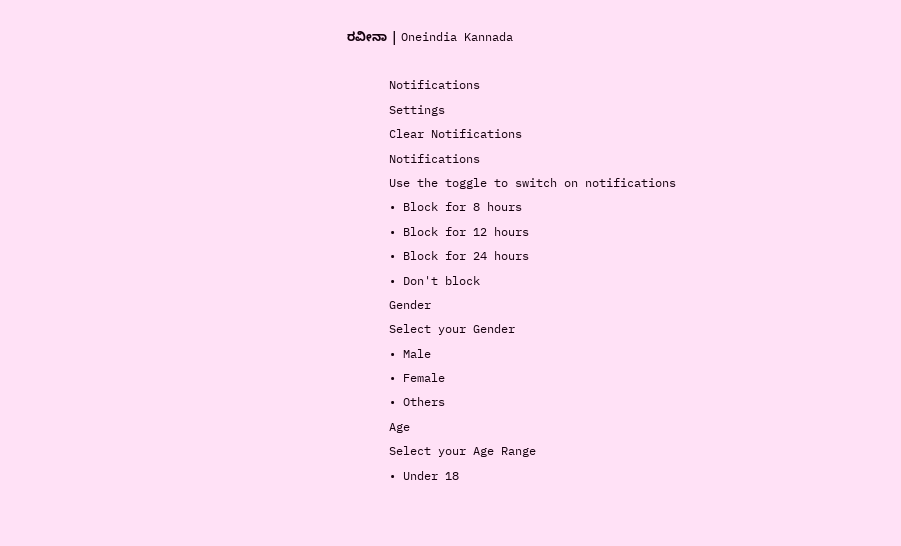ರವೀನಾ | Oneindia Kannada

      Notifications
      Settings
      Clear Notifications
      Notifications
      Use the toggle to switch on notifications
      • Block for 8 hours
      • Block for 12 hours
      • Block for 24 hours
      • Don't block
      Gender
      Select your Gender
      • Male
      • Female
      • Others
      Age
      Select your Age Range
      • Under 18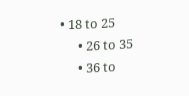• 18 to 25
      • 26 to 35
      • 36 to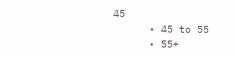45
      • 45 to 55
      • 55+